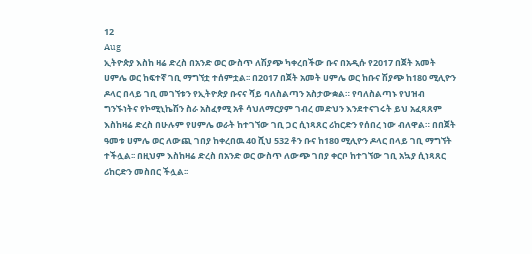12
Aug
ኢትዮጵያ እስከ ዛሬ ድረስ በአንድ ወር ውስጥ ለሽያጭ ካቀረበችው ቡና በአዲሱ የ2017 በጀት አመት ሀምሌ ወር ከፍተኛ ገቢ ማግኘቷ ተሰምቷል፡፡ በ2017 በጀት አመት ሀምሌ ወር ከቡና ሽያጭ ከ180 ሚሊዮን ዶላር በላይ ገቢ መገኘቱን የኢትዮጵያ ቡናና ሻይ ባለስልጣን አስታውቋል። የባለስልጣኑ የህዝብ ግንኙነትና የኮሚኒኬሽን ስራ አስፈፃሚ አቶ ሳህለማርያም ገብረ መድህን እንደተናገሩት ይህ አፈጻጸም እስከዛሬ ድረስ በሁሉም የሀምሌ ወራት ከተገኘው ገቢ ጋር ሲነጻጸር ሪከርድን የሰበረ ነው ብለዋል። በበጀት ዓመቱ ሀምሌ ወር ለውጪ ገበያ ከቀረበዉ 40 ሺህ 532 ቶን ቡና ከ180 ሚሊዮን ዶላር በላይ ገቢ ማግኘት ተችሏል፡፡ በዚህም እስከዛሬ ድረስ በአንድ ወር ውስጥ ለውጭ ገበያ ቀርቦ ከተገኘው ገቢ አኳያ ሲነጻጸር ሪከርድን መስበር ችሏል፡፡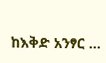ከእቅድ አንፃር …